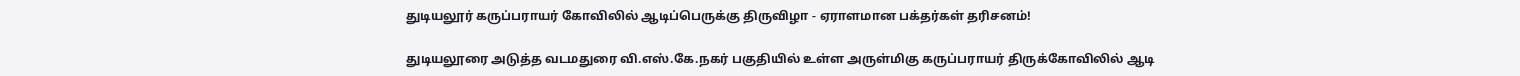துடியலூர் கருப்பராயர் கோவிலில் ஆடிப்பெருக்கு திருவிழா - ஏராளமான பக்தர்கள் தரிசனம்!

துடியலூரை அடுத்த வடமதுரை வி.எஸ்.கே.நகர் பகுதியில் உள்ள அருள்மிகு கருப்பராயர் திருக்கோவிலில் ஆடி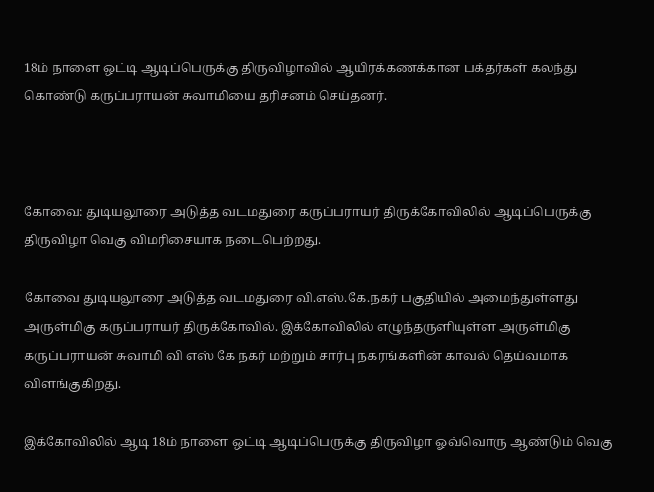18ம் நாளை ஒட்டி ஆடிப்பெருக்கு திருவிழாவில் ஆயிரக்கணக்கான பக்தர்கள் கலந்து கொண்டு கருப்பராயன் சுவாமியை தரிசனம் செய்தனர்.



கோவை: துடியலூரை அடுத்த வடமதுரை கருப்பராயர் திருக்கோவிலில் ஆடிப்பெருக்கு திருவிழா வெகு விமரிசையாக நடைபெற்றது.

கோவை துடியலூரை அடுத்த வடமதுரை வி.எஸ்.கே.நகர் பகுதியில் அமைந்துள்ளது அருள்மிகு கருப்பராயர் திருக்கோவில். இக்கோவிலில் எழுந்தருளியுள்ள அருள்மிகு கருப்பராயன் சுவாமி வி எஸ் கே நகர் மற்றும் சார்பு நகரங்களின் காவல் தெய்வமாக விளங்குகிறது.

இக்கோவிலில் ஆடி 18ம் நாளை ஒட்டி ஆடிப்பெருக்கு திருவிழா ஓவ்வொரு ஆண்டும் வெகு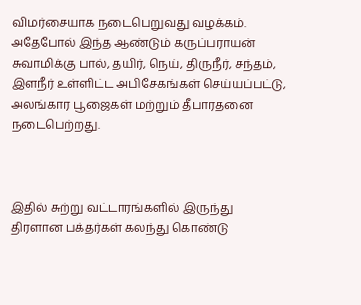விமர்சையாக நடைபெறுவது வழக்கம். அதேபோல் இந்த ஆண்டும் கருப்பராயன் சுவாமிக்கு பால், தயிர், நெய், திருநீர், சந்தம், இளநீர் உள்ளிட்ட அபிசேகங்கள் செய்யப்பட்டு, அலங்கார பூஜைகள் மற்றும் தீபாரதனை நடைபெற்றது.



இதில் சுற்று வட்டாரங்களில் இருந்து திரளான பக்தர்கள் கலந்து கொண்டு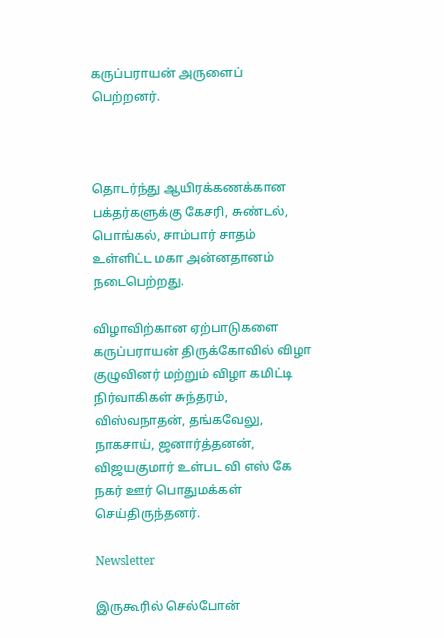கருப்பராயன் அருளைப் பெற்றனர்.



தொடர்ந்து ஆயிரக்கணக்கான பக்தர்களுக்கு கேசரி, சுண்டல், பொங்கல், சாம்பார் சாதம் உள்ளிட்ட மகா அன்னதானம் நடைபெற்றது.

விழாவிற்கான ஏற்பாடுகளை கருப்பராயன் திருக்கோவில் விழா குழுவினர் மற்றும் விழா கமிட்டி நிர்வாகிகள் சுந்தரம், விஸ்வநாதன், தங்கவேலு, நாகசாய், ஜனார்த்தனன், விஜயகுமார் உள்பட வி எஸ் கே நகர் ஊர் பொதுமக்கள் செய்திருந்தனர்.

Newsletter

இருகூரில் செல்போன்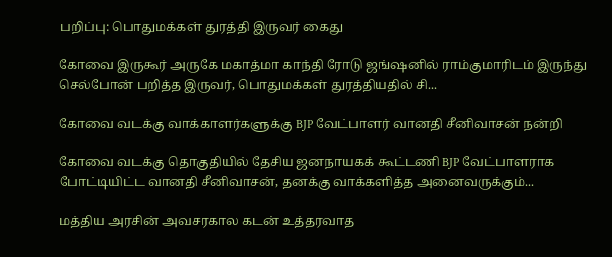பறிப்பு: பொதுமக்கள் துரத்தி இருவர் கைது

கோவை இருகூர் அருகே மகாத்மா காந்தி ரோடு ஜங்ஷனில் ராம்குமாரிடம் இருந்து செல்போன் பறித்த இருவர், பொதுமக்கள் துரத்தியதில் சி...

கோவை வடக்கு வாக்காளர்களுக்கு BJP வேட்பாளர் வானதி சீனிவாசன் நன்றி

கோவை வடக்கு தொகுதியில் தேசிய ஜனநாயகக் கூட்டணி BJP வேட்பாளராக போட்டியிட்ட வானதி சீனிவாசன், தனக்கு வாக்களித்த அனைவருக்கும்...

மத்திய அரசின் அவசரகால கடன் உத்தரவாத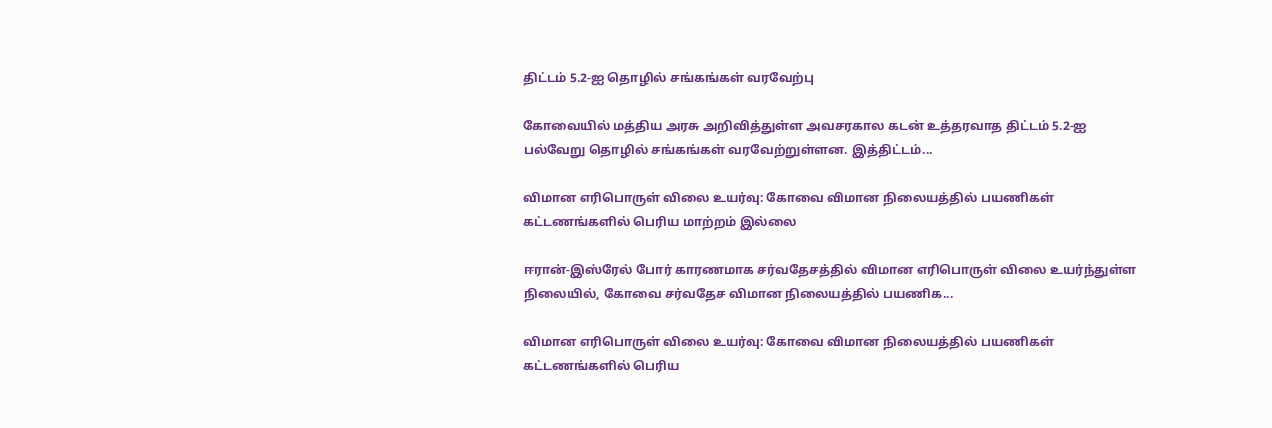திட்டம் 5.2-ஐ தொழில் சங்கங்கள் வரவேற்பு

கோவையில் மத்திய அரசு அறிவித்துள்ள அவசரகால கடன் உத்தரவாத திட்டம் 5.2-ஐ பல்வேறு தொழில் சங்கங்கள் வரவேற்றுள்ளன. இத்திட்டம்...

விமான எரிபொருள் விலை உயர்வு: கோவை விமான நிலையத்தில் பயணிகள் கட்டணங்களில் பெரிய மாற்றம் இல்லை

ஈரான்-இஸ்ரேல் போர் காரணமாக சர்வதேசத்தில் விமான எரிபொருள் விலை உயர்ந்துள்ள நிலையில், கோவை சர்வதேச விமான நிலையத்தில் பயணிக...

விமான எரிபொருள் விலை உயர்வு: கோவை விமான நிலையத்தில் பயணிகள் கட்டணங்களில் பெரிய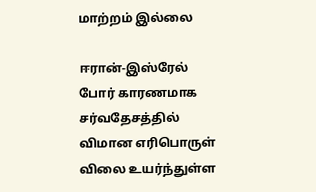மாற்றம் இல்லை

ஈரான்-இஸ்ரேல் போர் காரணமாக சர்வதேசத்தில் விமான எரிபொருள் விலை உயர்ந்துள்ள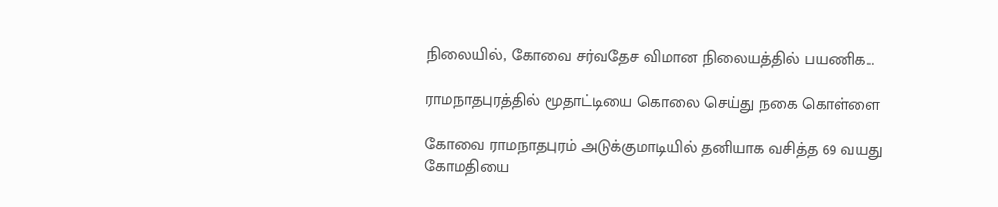நிலையில், கோவை சர்வதேச விமான நிலையத்தில் பயணிக...

ராமநாதபுரத்தில் மூதாட்டியை கொலை செய்து நகை கொள்ளை

கோவை ராமநாதபுரம் அடுக்குமாடியில் தனியாக வசித்த 69 வயது கோமதியை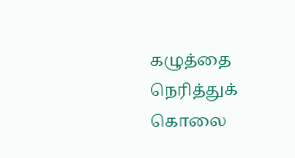கழுத்தை நெரித்துக் கொலை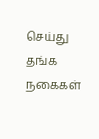செய்து தங்க நகைகள்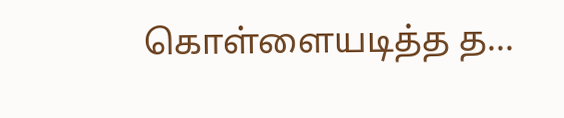கொள்ளையடித்த த...